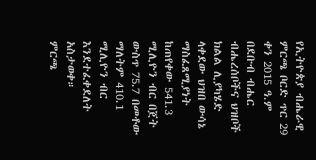የኢትዮጵያ ብሔራዊ ምርጫ ቦርድ ጥር 29 ቀን 2015 ዓ.ም በደቡብ ብሔር ብሔረሰቦችና ህዝቦች ክልል ሊያካሄድ ላቀደው ህዝበ ውሳኔ ማስፈጸሚያነት ከጠየቀው 541.3 ሚሊዮን ብር በጀት ውስጥ 75.7 በመቶው ማለትም 410.1 ሚሊዮን ብር እንደተፈቀደለት አስታወቀ።
ምርጫ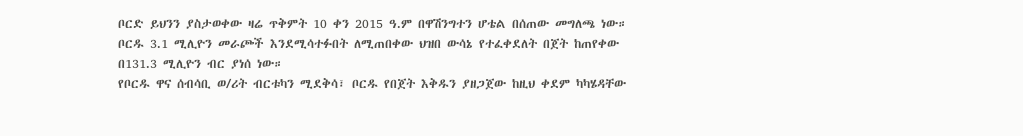ቦርድ ይህንን ያስታወቀው ዛሬ ጥቅምት 10 ቀን 2015 ዓ.ም በዋሽንግተን ሆቴል በሰጠው መግለጫ ነው።
ቦርዱ 3.1 ሚሊዮን መራጮች እንደሚሳተፉበት ለሚጠበቀው ህዝበ ውሳኔ የተፈቀደለት በጀት ከጠየቀው በ131.3 ሚሊዮን ብር ያነሰ ነው።
የቦርዱ ዋና ሰብሳቢ ወ/ሪት ብርቱካን ሚደቅሳ፣ ቦርዱ የበጀት እቅዱን ያዘጋጀው ከዚህ ቀደም ካካሄዳቸው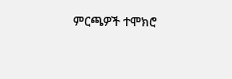ምርጫዎች ተሞክሮ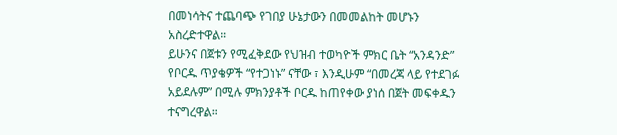በመነሳትና ተጨባጭ የገበያ ሁኔታውን በመመልከት መሆኑን አስረድተዋል።
ይሁንና በጀቱን የሚፈቅደው የህዝብ ተወካዮች ምክር ቤት “አንዳንድ” የቦርዱ ጥያቄዎች “የተጋነኑ” ናቸው ፣ እንዲሁም “በመረጃ ላይ የተደገፉ አይደሉም” በሚሉ ምክንያቶች ቦርዱ ከጠየቀው ያነሰ በጀት መፍቀዱን ተናግረዋል።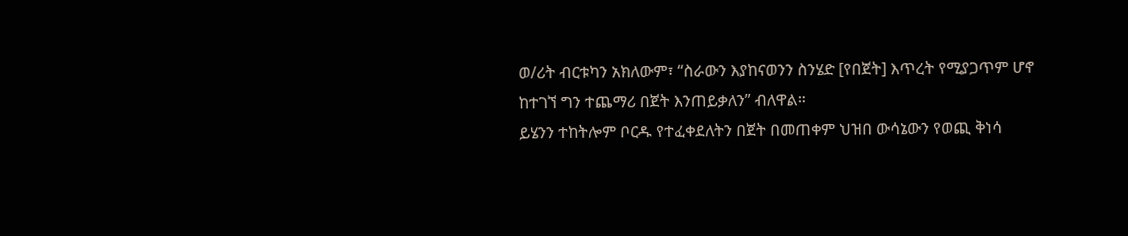ወ/ሪት ብርቱካን አክለውም፣ “ስራውን እያከናወንን ስንሄድ [የበጀት] እጥረት የሚያጋጥም ሆኖ ከተገኘ ግን ተጨማሪ በጀት እንጠይቃለን” ብለዋል።
ይሄንን ተከትሎም ቦርዱ የተፈቀደለትን በጀት በመጠቀም ህዝበ ውሳኔውን የወጪ ቅነሳ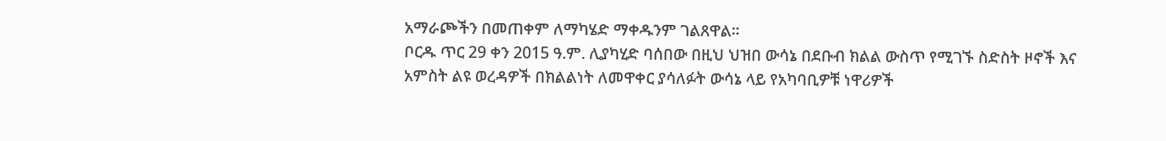አማራጮችን በመጠቀም ለማካሄድ ማቀዱንም ገልጸዋል።
ቦርዱ ጥር 29 ቀን 2015 ዓ.ም. ሊያካሂድ ባሰበው በዚህ ህዝበ ውሳኔ በደቡብ ክልል ውስጥ የሚገኙ ስድስት ዞኖች እና አምስት ልዩ ወረዳዎች በክልልነት ለመዋቀር ያሳለፉት ውሳኔ ላይ የአካባቢዎቹ ነዋሪዎች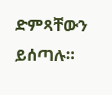ድምጻቸውን ይሰጣሉ።